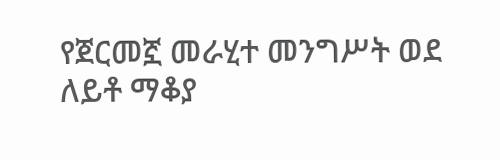የጀርመኟ መራሂተ መንግሥት ወደ ለይቶ ማቆያ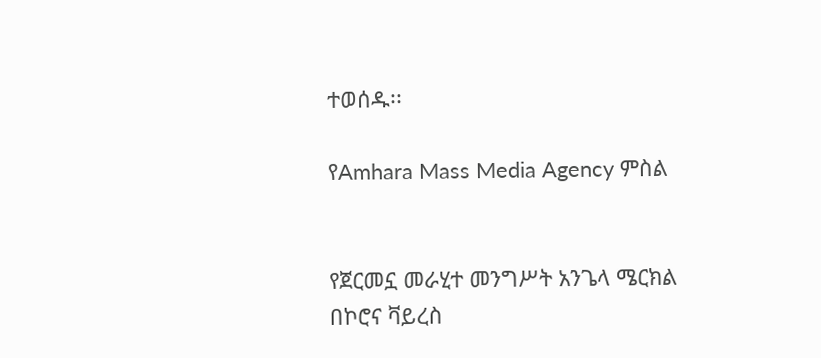ተወሰዱ፡፡

የAmhara Mass Media Agency ምስል


የጀርመኗ መራሂተ መንግሥት አንጌላ ሜርክል በኮሮና ቫይረስ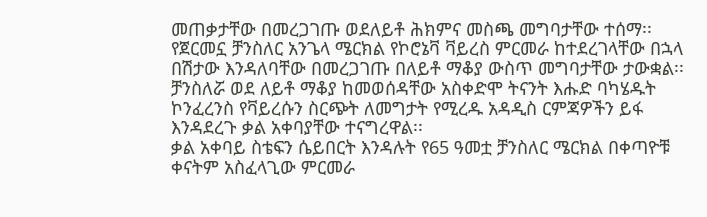መጠቃታቸው በመረጋገጡ ወደለይቶ ሕክምና መስጫ መግባታቸው ተሰማ፡፡
የጀርመኗ ቻንስለር አንጌላ ሜርክል የኮሮኔቫ ቫይረስ ምርመራ ከተደረገላቸው በኋላ በሽታው እንዳለባቸው በመረጋገጡ በለይቶ ማቆያ ውስጥ መግባታቸው ታውቋል፡፡
ቻንስለሯ ወደ ለይቶ ማቆያ ከመወሰዳቸው አስቀድሞ ትናንት እሑድ ባካሄዱት ኮንፈረንስ የቫይረሱን ስርጭት ለመግታት የሚረዱ አዳዲስ ርምጃዎችን ይፋ እንዳደረጉ ቃል አቀባያቸው ተናግረዋል፡፡
ቃል አቀባይ ስቴፍን ሴይበርት እንዳሉት የ65 ዓመቷ ቻንስለር ሜርክል በቀጣዮቹ ቀናትም አስፈላጊው ምርመራ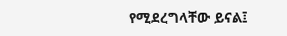የሚደረግላቸው ይናል፤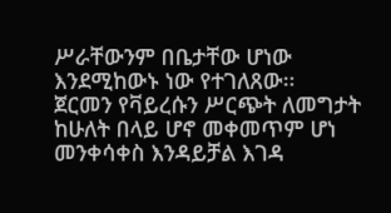ሥራቸውንም በቤታቸው ሆነው እንደሚከውኑ ነው የተገለጸው፡፡
ጀርመን የቫይረሱን ሥርጭት ለመግታት ከሁለት በላይ ሆኖ መቀመጥም ሆነ መንቀሳቀስ እንዳይቻል እገዳ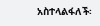አስተላልፋለች፡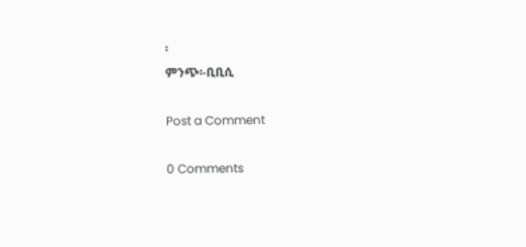፡
ምንጭ፡-ቢቢሲ

Post a Comment

0 Comments